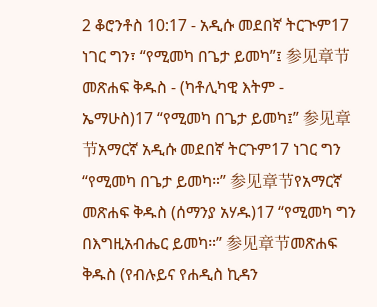2 ቆሮንቶስ 10:17 - አዲሱ መደበኛ ትርጒም17 ነገር ግን፣ “የሚመካ በጌታ ይመካ”፤ 参见章节መጽሐፍ ቅዱስ - (ካቶሊካዊ እትም - ኤማሁስ)17 “የሚመካ በጌታ ይመካ፤” 参见章节አማርኛ አዲሱ መደበኛ ትርጉም17 ነገር ግን “የሚመካ በጌታ ይመካ።” 参见章节የአማርኛ መጽሐፍ ቅዱስ (ሰማንያ አሃዱ)17 “የሚመካ ግን በእግዚአብሔር ይመካ።” 参见章节መጽሐፍ ቅዱስ (የብሉይና የሐዲስ ኪዳን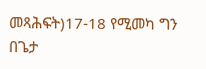መጻሕፍት)17-18 የሚመካ ግን በጌታ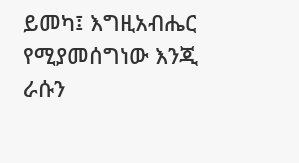ይመካ፤ እግዚአብሔር የሚያመሰግነው እንጂ ራሱን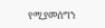የሚያመሰግን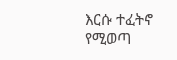እርሱ ተፈትኖ የሚወጣ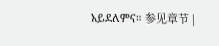አይደለምና። 参见章节 |